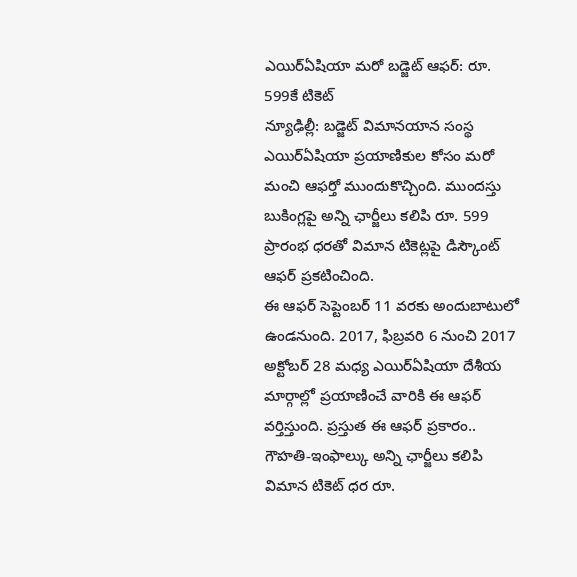ఎయిర్ఏషియా మరో బడ్జెట్ ఆఫర్: రూ. 599కే టికెట్
న్యూఢిల్లీ: బడ్జెట్ విమానయాన సంస్థ ఎయిర్ఏషియా ప్రయాణికుల కోసం మరో మంచి ఆఫర్తో ముందుకొచ్చింది. ముందస్తు బుకింగ్లపై అన్ని ఛార్జీలు కలిపి రూ. 599 ప్రారంభ ధరతో విమాన టికెట్లపై డిస్కౌంట్ ఆఫర్ ప్రకటించింది.
ఈ ఆఫర్ సెప్టెంబర్ 11 వరకు అందుబాటులో ఉండనుంది. 2017, ఫిబ్రవరి 6 నుంచి 2017 అక్టోబర్ 28 మధ్య ఎయిర్ఏషియా దేశీయ మార్గాల్లో ప్రయాణించే వారికి ఈ ఆఫర్ వర్తిస్తుంది. ప్రస్తుత ఈ ఆఫర్ ప్రకారం.. గౌహతి-ఇంఫాల్కు అన్ని ఛార్జీలు కలిపి విమాన టికెట్ ధర రూ.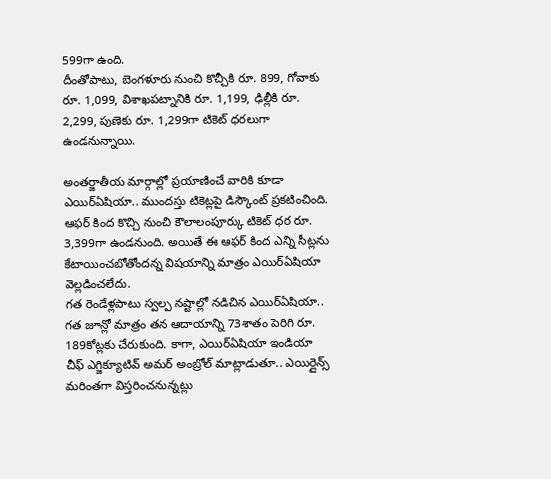599గా ఉంది.
దీంతోపాటు, బెంగళూరు నుంచి కొచ్చీకి రూ. 899, గోవాకు రూ. 1,099, విశాఖపట్నానికి రూ. 1,199, ఢిల్లీకి రూ. 2,299, పుణెకు రూ. 1,299గా టికెట్ ధరలుగా ఉండనున్నాయి.

అంతర్జాతీయ మార్గాల్లో ప్రయాణించే వారికి కూడా ఎయిర్ఏషియా.. ముందస్తు టికెట్లపై డిస్కౌంట్ ప్రకటించింది. ఆఫర్ కింద కొచ్చి నుంచి కౌలాలంపూర్కు టికెట్ ధర రూ. 3,399గా ఉండనుంది. అయితే ఈ ఆఫర్ కింద ఎన్ని సీట్లను కేటాయించబోతోందన్న విషయాన్ని మాత్రం ఎయిర్ఏషియా వెల్లడించలేదు.
గత రెండేళ్లపాటు స్వల్ప నష్టాల్లో నడిచిన ఎయిర్ఏషియా.. గత జూన్లో మాత్రం తన ఆదాయాన్ని 73శాతం పెరిగి రూ. 189కోట్లకు చేరుకుంది. కాగా, ఎయిర్ఏషియా ఇండియా చీఫ్ ఎగ్జిక్యూటివ్ అమర్ అంబ్రోల్ మాట్లాడుతూ.. ఎయిర్లైన్స్ మరింతగా విస్తరించనున్నట్లు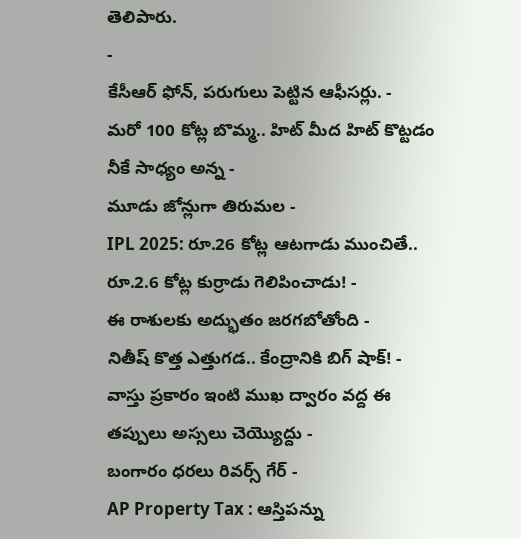తెలిపారు.
-
కేసీఆర్ ఫోన్, పరుగులు పెట్టిన ఆఫీసర్లు. -
మరో 100 కోట్ల బొమ్మ.. హిట్ మీద హిట్ కొట్టడం నీకే సాధ్యం అన్న -
మూడు జోన్లుగా తిరుమల -
IPL 2025: రూ.26 కోట్ల ఆటగాడు ముంచితే.. రూ.2.6 కోట్ల కుర్రాడు గెలిపించాడు! -
ఈ రాశులకు అద్భుతం జరగబోతోంది -
నితీష్ కొత్త ఎత్తుగడ.. కేంద్రానికి బిగ్ షాక్! -
వాస్తు ప్రకారం ఇంటి ముఖ ద్వారం వద్ద ఈ తప్పులు అస్సలు చెయ్యొద్దు -
బంగారం ధరలు రివర్స్ గేర్ -
AP Property Tax : ఆస్తిపన్ను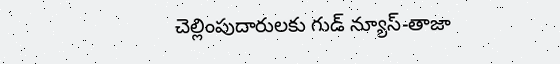చెల్లింపుదారులకు గుడ్ న్యూస్-తాజా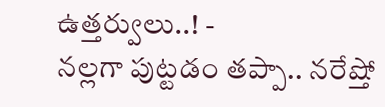ఉత్తర్వులు..! -
నల్లగా పుట్టడం తప్పా.. నరేష్తో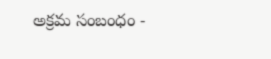అక్రమ సంబంధం -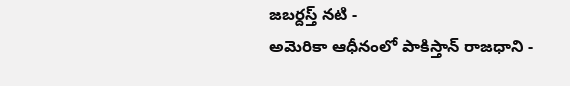జబర్దస్త్ నటి -
అమెరికా ఆధీనంలో పాకిస్తాన్ రాజధాని -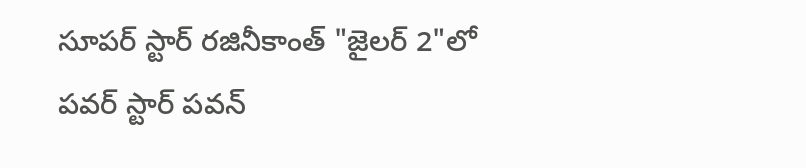సూపర్ స్టార్ రజినీకాంత్ "జైలర్ 2"లో పవర్ స్టార్ పవన్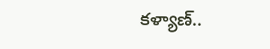కళ్యాణ్..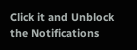Click it and Unblock the Notifications